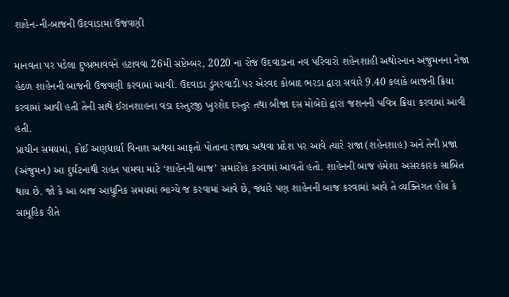શાહેન-ની-બાજની ઉદવાડામાં ઉજવણી

માનવતા પર પડેલા દુષ્પ્રભાવવને હટાવવા 26મી સપ્ટેમ્બર, 2020 ના રોજ ઉદવાડાના નવ પરિવારો શહેનશાહી અથોરનાન અંજુમનના નેજા હેઠળ શાહેનની બાજની ઉજવણી કરવામાં આવી. ઉદવાડા ડુંગરવાડી પર એરવદ કોબાદ ભરડા દ્વારા સવારે 9.40 કલાકે બાજની ક્રિયા કરવામાં આવી હતી તેની સાથે ઈરાનશાહના વડા દસ્તુરજી ખુરશેદ દસ્તુર તથા બીજા દસ મોબેદો દ્વારા જશનની પવિત્ર ક્રિયા કરવામાં આવી હતી.
પ્રાચીન સમયમાં, કોઈ અણધાર્યા વિનાશ અથવા આફતો પોતાના રાજ્ય અથવા પ્રદેશ પર આવે ત્યારે રાજા (શહેનશાહ) અને તેની પ્રજા (અંજુમન) આ દુર્ઘટનાથી રાહત પામવા માટે ‘શાહેનની બાજ’ સમારોહ કરવામાં આવતો હતો. શાહેનની બાજ હંમેશા અસરકારક સાબિત થાય છે. જો કે આ બાજ આધુનિક સમયમાં ભાગ્યે જ કરવામાં આવે છે, જ્યારે પણ શાહેનની બાજ કરવામાં આવે તે વ્યક્તિગત હોય કે સામૂહિક રીતે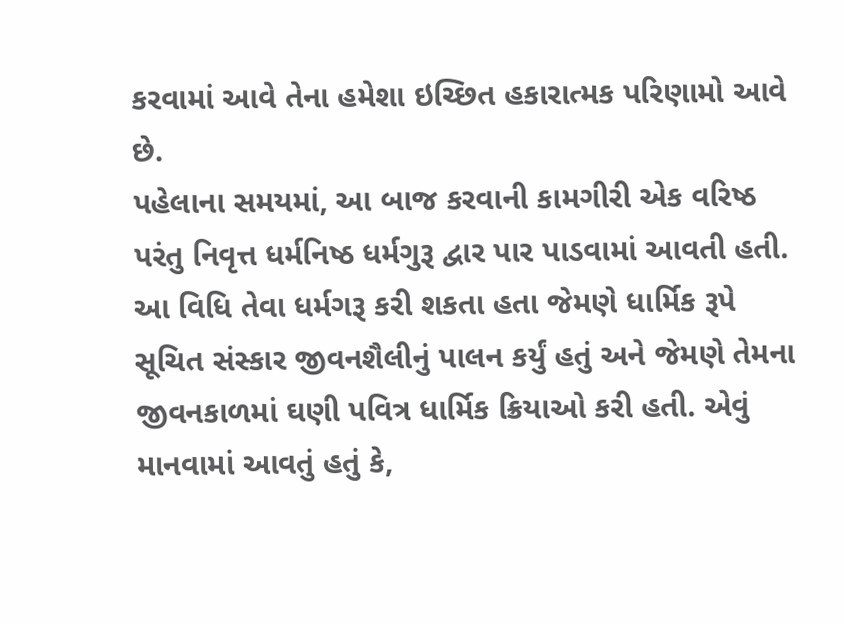કરવામાં આવે તેના હમેશા ઇચ્છિત હકારાત્મક પરિણામો આવે છે.
પહેલાના સમયમાં, આ બાજ કરવાની કામગીરી એક વરિષ્ઠ પરંતુ નિવૃત્ત ધર્મનિષ્ઠ ધર્મગુરૂ દ્વાર પાર પાડવામાં આવતી હતી. આ વિધિ તેવા ધર્મગરૂ કરી શકતા હતા જેમણે ધાર્મિક રૂપે સૂચિત સંસ્કાર જીવનશૈલીનું પાલન કર્યું હતું અને જેમણે તેમના જીવનકાળમાં ઘણી પવિત્ર ધાર્મિક ક્રિયાઓ કરી હતી. એવું માનવામાં આવતું હતું કે,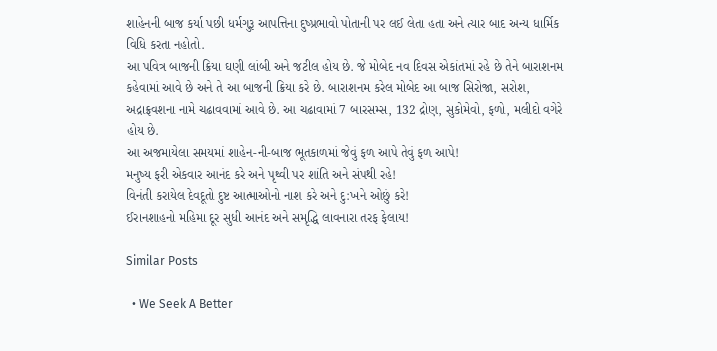શાહેનની બાજ કર્યા પછી ધર્મગુરૂ આપત્તિના દુષ્પ્રભાવો પોતાની પર લઈ લેતા હતા અને ત્યાર બાદ અન્ય ધાર્મિક વિધિ કરતા નહોતો.
આ પવિત્ર બાજની ક્રિયા ઘણી લાંબી અને જટીલ હોય છે. જે મોબેદ નવ દિવસ એકાંતમાં રહે છે તેને બારાશનમ કહેવામાં આવે છે અને તે આ બાજની ક્રિયા કરે છે. બારાશનમ કરેલ મોબેદ આ બાજ સિરોજા, સરોશ, અદ્રાફ્રવશના નામે ચઢાવવામાં આવે છે. આ ચઢાવામાં 7 બારસમ્સ, 132 દ્રોણ, સુકોમેવો, ફળો, મલીદો વગેરે હોય છે.
આ અજમાયેલા સમયમાં શાહેન-ની-બાજ ભૂતકાળમાં જેવું ફળ આપે તેવું ફળ આપે!
મનુષ્ય ફરી એકવાર આનંદ કરે અને પૃથ્વી પર શાંતિ અને સંપથી રહે!
વિનંતી કરાયેલ દેવદૂતો દુષ્ટ આત્માઓનો નાશ કરે અને દુ:ખને ઓછું કરે!
ઈરાનશાહનો મહિમા દૂર સુધી આનંદ અને સમૃદ્ધિ લાવનારા તરફ ફેલાય!

Similar Posts

  • We Seek A Better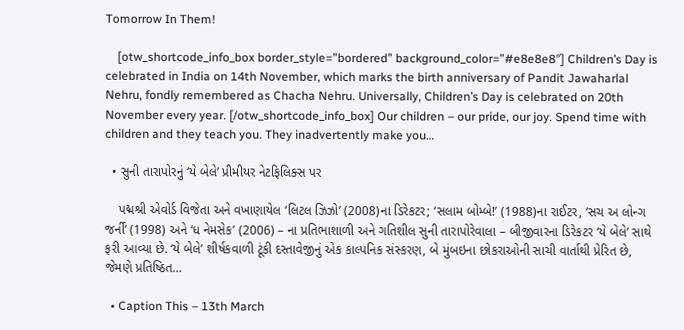Tomorrow In Them!

    [otw_shortcode_info_box border_style=”bordered” background_color=”#e8e8e8″] Children’s Day is celebrated in India on 14th November, which marks the birth anniversary of Pandit Jawaharlal Nehru, fondly remembered as Chacha Nehru. Universally, Children’s Day is celebrated on 20th November every year. [/otw_shortcode_info_box] Our children – our pride, our joy. Spend time with children and they teach you. They inadvertently make you…

  • સુની તારાપોરનું ‘યે બેલે’ પ્રીમીયર નેટફિલિક્સ પર

    પદ્મશ્રી એવોર્ડ વિજેતા અને વખાણાયેલ ‘લિટલ ઝિઝો’ (2008)ના ડિરેકટર; ‘સલામ બોમ્બે!’ (1988)ના રાઈટર, ‘સચ અ લોન્ગ જર્ની’ (1998) અને ‘ધ નેમસેક’ (2006) – ના પ્રતિભાશાળી અને ગતિશીલ સુની તારાપોરેવાલા – બીજીવારના ડિરેકટર ‘યે બેલે’ સાથે ફરી આવ્યા છે. ‘યે બેલે’ શીર્ષકવાળી ટૂંકી દસ્તાવેજીનું એક કાલ્પનિક સંસ્કરણ, બે મુંબઇના છોકરાઓની સાચી વાર્તાથી પ્રેરિત છે, જેમણે પ્રતિષ્ઠિત…

  • Caption This – 13th March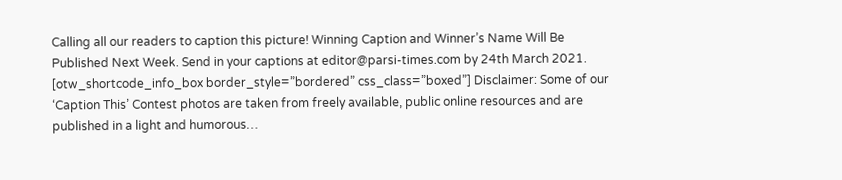Calling all our readers to caption this picture! Winning Caption and Winner’s Name Will Be Published Next Week. Send in your captions at editor@parsi-times.com by 24th March 2021. [otw_shortcode_info_box border_style=”bordered” css_class=”boxed”] Disclaimer: Some of our ‘Caption This’ Contest photos are taken from freely available, public online resources and are published in a light and humorous…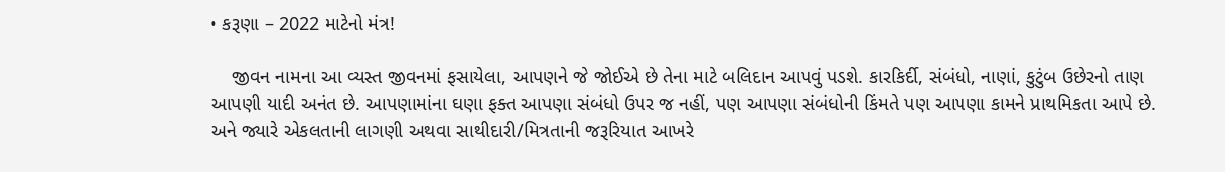• કરૂણા – 2022 માટેનો મંત્ર!

    જીવન નામના આ વ્યસ્ત જીવનમાં ફસાયેલા, આપણને જે જોઈએ છે તેના માટે બલિદાન આપવું પડશે. કારકિર્દી, સંબંધો, નાણાં, કુટુંબ ઉછેરનો તાણ આપણી યાદી અનંત છે. આપણામાંના ઘણા ફક્ત આપણા સંબંધો ઉપર જ નહીં, પણ આપણા સંબંધોની કિંમતે પણ આપણા કામને પ્રાથમિકતા આપે છે. અને જ્યારે એકલતાની લાગણી અથવા સાથીદારી/મિત્રતાની જરૂરિયાત આખરે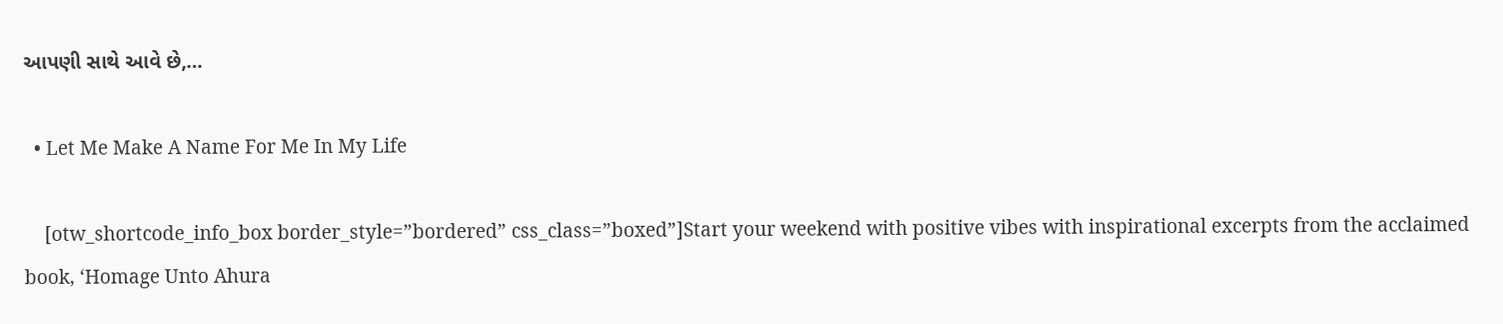આપણી સાથે આવે છે,…

  • Let Me Make A Name For Me In My Life

    [otw_shortcode_info_box border_style=”bordered” css_class=”boxed”]Start your weekend with positive vibes with inspirational excerpts from the acclaimed book, ‘Homage Unto Ahura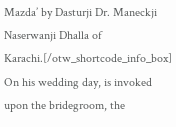Mazda’ by Dasturji Dr. Maneckji Naserwanji Dhalla of Karachi.[/otw_shortcode_info_box] On his wedding day, is invoked upon the bridegroom, the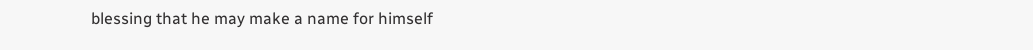blessing that he may make a name for himself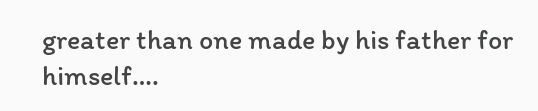greater than one made by his father for himself….